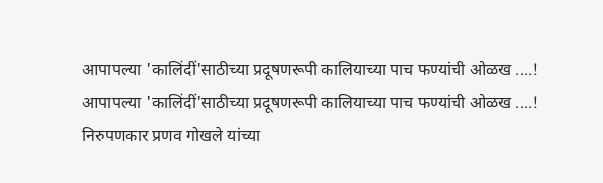आपापल्या 'कालिंदीं'साठीच्या प्रदूषणरूपी कालियाच्या पाच फण्यांची ओळख ....!
आपापल्या 'कालिंदीं'साठीच्या प्रदूषणरूपी कालियाच्या पाच फण्यांची ओळख ....!
निरुपणकार प्रणव गोखले यांच्या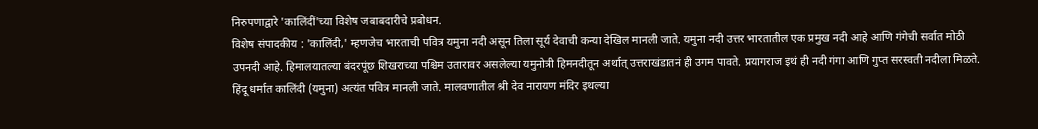निरुपणाद्वारे 'कालिंदीं'च्या विशेष जबाबदारीचे प्रबोधन.
विशेष संपादकीय : 'कालिंदी,' म्हणजेच भारताची पवित्र यमुना नदी असून तिला सूर्य देवाची कन्या देखिल मानली जाते. यमुना नदी उत्तर भारतातील एक प्रमुख नदी आहे आणि गंगेची सर्वात मोठी उपनदी आहे. हिमालयातल्या बंदरपूंछ शिखराच्या पश्चिम उतारावर असलेल्या यमुनोत्री हिमनदीतून अर्थात् उत्तराखंडातनं ही उगम पावते. प्रयागराज इथं ही नदी गंगा आणि गुप्त सरस्वती नदीला मिळते. हिंदू धर्मात कालिंदी (यमुना) अत्यंत पवित्र मानली जाते. मालवणातील श्री देव नारायण मंदिर इथल्या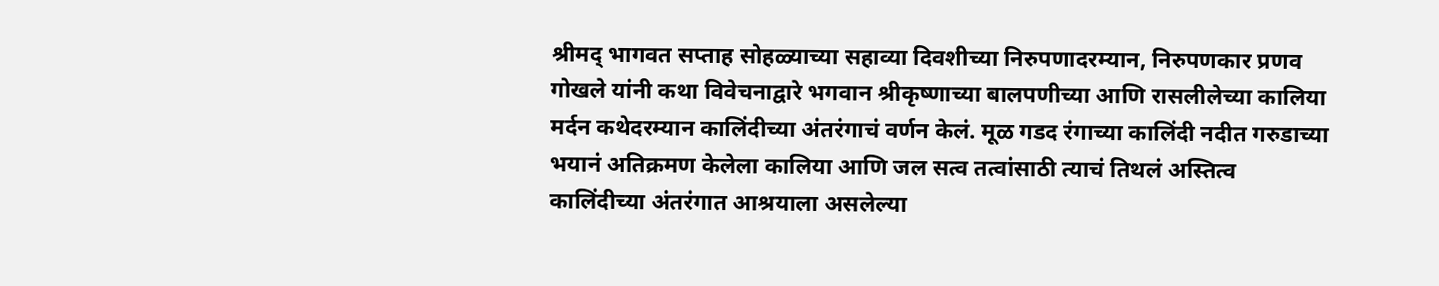श्रीमद् भागवत सप्ताह सोहळ्याच्या सहाव्या दिवशीच्या निरुपणादरम्यान, निरुपणकार प्रणव गोखले यांनी कथा विवेचनाद्वारे भगवान श्रीकृष्णाच्या बालपणीच्या आणि रासलीलेच्या कालिया मर्दन कथेदरम्यान कालिंदीच्या अंतरंगाचं वर्णन केलं. मूळ गडद रंगाच्या कालिंदी नदीत गरुडाच्या भयानं अतिक्रमण केलेला कालिया आणि जल सत्व तत्वांसाठी त्याचं तिथलं अस्तित्व कालिंदीच्या अंतरंगात आश्रयाला असलेल्या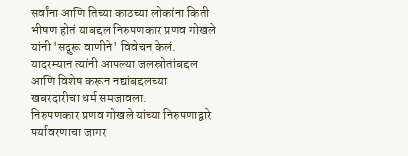सर्वांना आणि तिच्या काठच्या लोकांना किती भीषण होतं याबद्दल निरुपणकार प्रणव गोखले यांनी 'सद्गुरू वाणीने' विवेचन केलं.
यादरम्यान त्यांनी आपल्या जलस्रोतांबद्दल आणि विशेष करून नद्यांबद्दलच्या खबरदारीचा धर्म समजावला.
निरुपणकार प्रणव गोखले यांच्या निरुपणाद्वारे पर्यावरणाचा जागर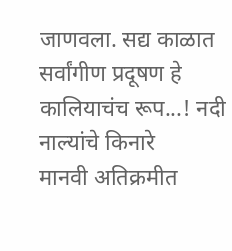जाणवला. सद्य काळात सर्वांगीण प्रदूषण हे कालियाचंच रूप...! नदी नाल्यांचे किनारे
मानवी अतिक्रमीत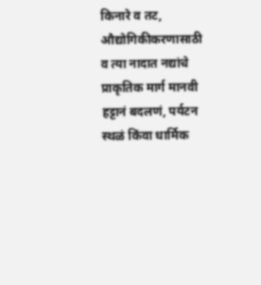किनारे व तट, औद्योगिकीकरणासाठी व त्या नादात नद्यांचे प्राकृतिक मार्ग मानवी हट्टानं बदलणं, पर्यटन स्थळं किंवा धार्मिक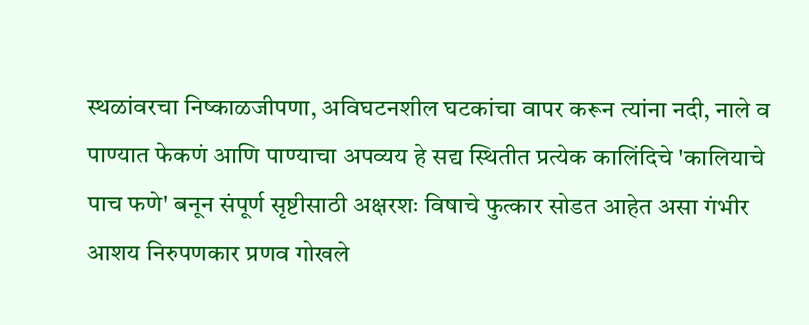स्थळांवरचा निष्काळजीपणा, अविघटनशील घटकांचा वापर करून त्यांना नदी, नाले व पाण्यात फेकणं आणि पाण्याचा अपव्यय हे सद्य स्थितीत प्रत्येक कालिंदिचे 'कालियाचे पाच फणे' बनून संपूर्ण सृष्टीसाठी अक्षरशः विषाचे फुत्कार सोडत आहेत असा गंभीर आशय निरुपणकार प्रणव गोखले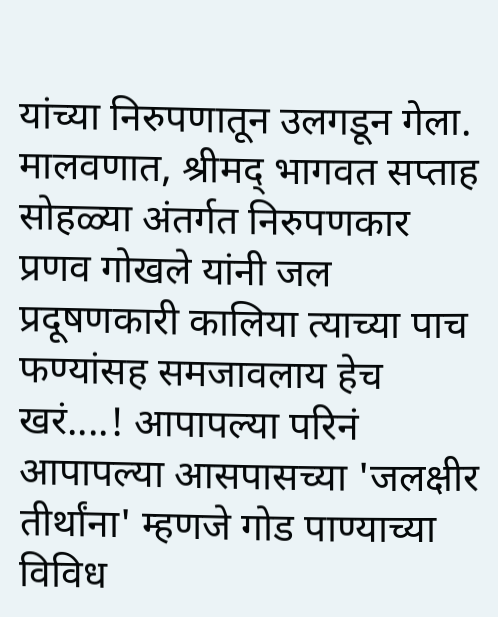यांच्या निरुपणातून उलगडून गेला.
मालवणात, श्रीमद् भागवत सप्ताह सोहळ्या अंतर्गत निरुपणकार प्रणव गोखले यांनी जल प्रदूषणकारी कालिया त्याच्या पाच फण्यांसह समजावलाय हेच खरं....! आपापल्या परिनं आपापल्या आसपासच्या 'जलक्षीर तीर्थांना' म्हणजे गोड पाण्याच्या विविध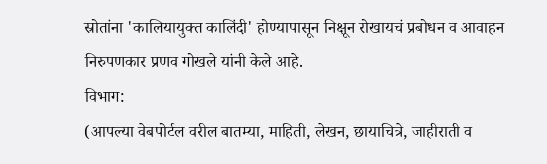स्रोतांना 'कालियायुक्त कालिंदी' होण्यापासून निक्षून रोखायचं प्रबोधन व आवाहन निरुपणकार प्रणव गोखले यांनी केले आहे.
विभाग:
(आपल्या वेबपोर्टल वरील बातम्या, माहिती, लेखन, छायाचित्रे, जाहीराती व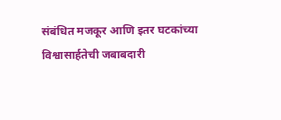संबंधित मजकूर आणि इतर घटकांच्या विश्वासार्हतेची जबाबदारी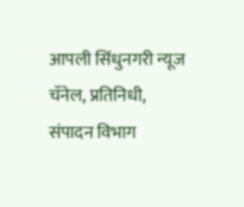आपली सिंधुनगरी न्यूज चॅनेल, प्रतिनिधी, संपादन विभाग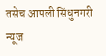तसेच आपली सिंधुनगरी न्यूज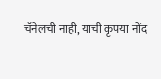चॅनेलची नाही, याची कृपया नोंद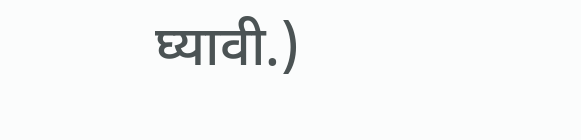घ्यावी.)